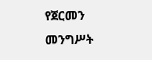የጀርመን መንግሥት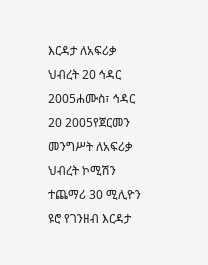እርዳታ ለአፍሪቃ ህብረት 20 ኅዳር 2005ሐሙስ፣ ኅዳር 20 2005የጀርመን መንግሥት ለአፍሪቃ ህብረት ኮሚሽን ተጨማሪ 30 ሚሊዮን ዩሮ የገንዘብ እርዳታ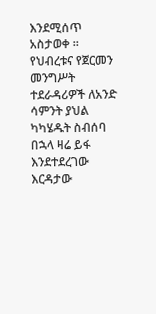እንደሚሰጥ አስታወቀ ። የህብረቱና የጀርመን መንግሥት ተደራዳሪዎች ለአንድ ሳምንት ያህል ካካሄዱት ስብሰባ በኋላ ዛሬ ይፋ እንደተደረገው እርዳታው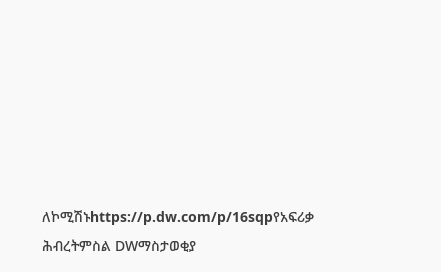ለኮሚሽኑhttps://p.dw.com/p/16sqpየአፍሪቃ ሕብረትምስል DWማስታወቂያ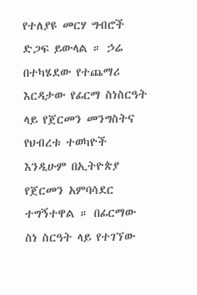የተለያዩ መርሃ ግብሮች ድጋፍ ይውላል ። ኃሬ በተካሄደው የተጨማሪ እርዳታው የፊርማ ስነስርዓት ላይ የጀርመን መንግስትና የህብረቱ ተወካዮች እንዲሁም በኢትዮጵያ የጀርመን አምባሳደር ተግኝተዋል ። በፊርማው ስነ ስርዓት ላይ የተገኘው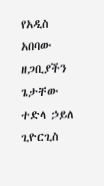የአዲስ አበባው ዘጋቢያችን ጌታቸው ተድላ ኃይለ ጊዮርጊስ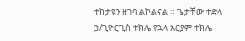ተከታዩን ዘገባ ልኮልናል ። ጌታቸው ተድላ ኃ/ጊዮርጊስ ተክሌ የኋላ አርያም ተክሌ